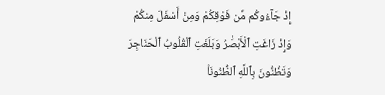إِذْ جَآءُوكُم مِّن فَوْقِكُمْ وَمِنْ أَسْفَلَ مِنكُمْ وَإِذْ زَاغَتِ ٱلْأَبْصَٰرُ وَبَلَغَتِ ٱلْقُلُوبُ ٱلْحَنَاجِرَ وَتَظُنُّونَ بِٱللَّهِ ٱلظُّنُونَا۠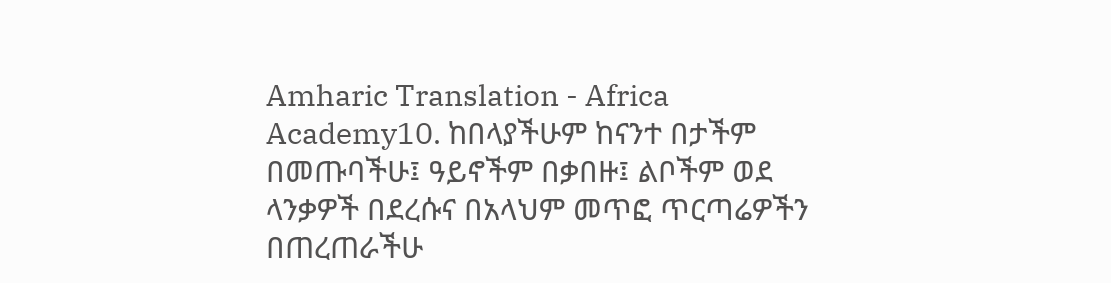Amharic Translation - Africa Academy10. ከበላያችሁም ከናንተ በታችም በመጡባችሁ፤ ዓይኖችም በቃበዙ፤ ልቦችም ወደ ላንቃዎች በደረሱና በአላህም መጥፎ ጥርጣሬዎችን በጠረጠራችሁ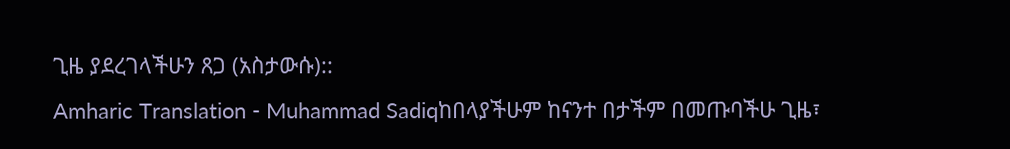ጊዜ ያደረገላችሁን ጸጋ (አስታውሱ)::
Amharic Translation - Muhammad Sadiqከበላያችሁም ከናንተ በታችም በመጡባችሁ ጊዜ፣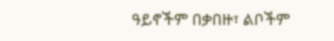ዓይኖችም በቃበዙ፣ ልቦችም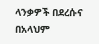ላንቃዎች በደረሱና በአላህም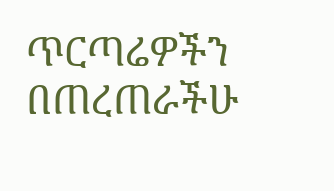ጥርጣሬዎችን በጠረጠራችሁ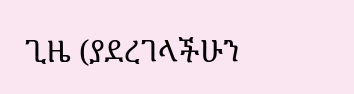ጊዜ (ያደረገላችሁን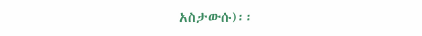አስታውሱ)፡፡